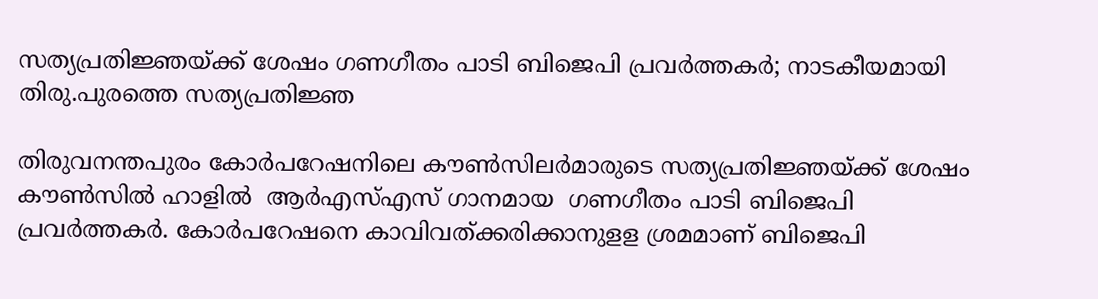സത്യപ്രതിജ്ഞയ്ക്ക് ശേഷം ഗണഗീതം പാടി ബിജെപി പ്രവര്‍ത്തകര്‍; നാടകീയമായി തിരു.പുരത്തെ സത്യപ്രതിജ്ഞ

തിരുവനന്തപുരം കോര്‍പറേഷനിലെ കൗണ്‍സിലര്‍മാരുടെ സത്യപ്രതിജ്ഞയ്ക്ക് ശേഷം കൗണ്‍സില്‍ ഹാളില്‍  ആര്‍എസ്എസ് ഗാനമായ  ഗണഗീതം പാടി ബിജെപി പ്രവര്‍ത്തകര്‍. കോര്‍പറേഷനെ കാവിവത്ക്കരിക്കാനുളള ശ്രമമാണ് ബിജെപി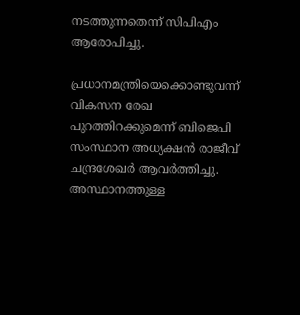നടത്തുന്നതെന്ന് സിപിഎം ആരോപിച്ചു.

പ്രധാനമന്ത്രിയെക്കൊണ്ടുവന്ന് വികസന രേഖ പുറത്തിറക്കുമെന്ന് ബിജെപി സംസ്ഥാന അധ്യക്ഷന്‍ രാജീവ് ചന്ദ്രശേഖര്‍ ആവര്‍ത്തിച്ചു. അസ്ഥാനത്തുള്ള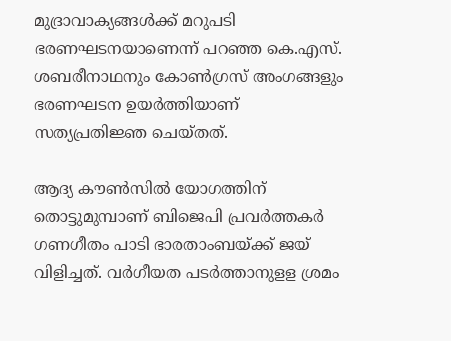മുദ്രാവാക്യങ്ങള്‍‌ക്ക് മറുപടി ഭരണഘടനയാണെന്ന് പറഞ്ഞ കെ.എസ്. ശബരീനാഥനും കോണ്‍ഗ്രസ് അംഗങ്ങളും ഭരണഘടന ഉയര്‍ത്തിയാണ് സത്യപ്രതിജ്ഞ ചെയ്തത്.

ആദ്യ കൗണ്‍സില്‍ യോഗത്തിന് തൊട്ടുമുമ്പാണ് ബിജെപി പ്രവര്‍ത്തകര്‍ ഗണഗീതം പാടി ഭാരതാംബയ്ക്ക് ജയ് വിളിച്ചത്. വര്‍ഗീയത പടര്‍ത്താനുളള ശ്രമം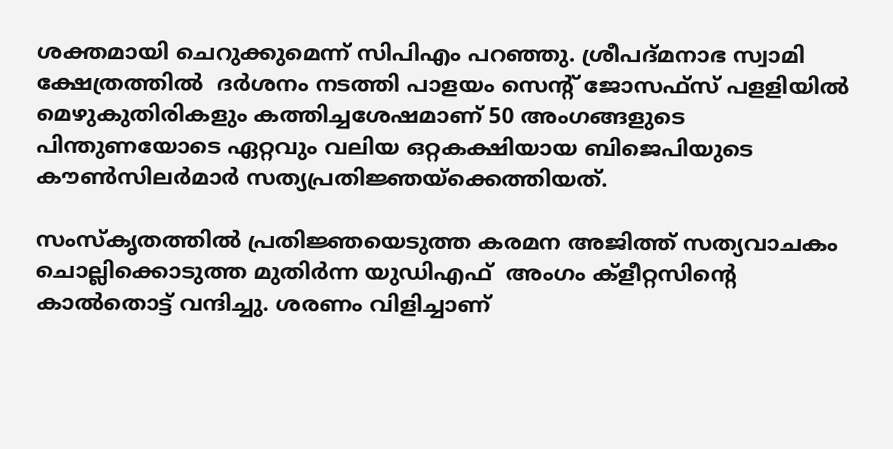ശക്തമായി ചെറുക്കുമെന്ന് സിപിഎം പറഞ്ഞു. ശ്രീപദ്മനാഭ സ്വാമി ക്ഷേത്രത്തില്‍  ദര്‍ശനം നടത്തി പാളയം സെന്‍റ് ജോസഫ്സ് പളളിയില്‍ മെഴുകുതിരികളും കത്തിച്ചശേഷമാണ് 50 അംഗങ്ങളുടെ പിന്തുണയോടെ ഏറ്റവും വലിയ ഒറ്റകക്ഷിയായ ബിജെപിയുടെ കൗണ്‍സിലര്‍മാര്‍ സത്യപ്രതിജ്ഞയ്ക്കെത്തിയത്.

സംസ്കൃതത്തില്‍ പ്രതിജ്ഞയെടുത്ത കരമന അജിത്ത് സത്യവാചകം ചൊല്ലിക്കൊടുത്ത മുതിര്‍ന്ന യുഡിഎഫ്  അംഗം ക്ളീറ്റസിന്‍റെ കാല്‍തൊട്ട് വന്ദിച്ചു. ശരണം വിളിച്ചാണ്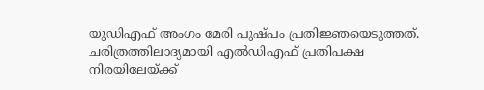യുഡിഎഫ് അംഗം മേരി പുഷ്പം പ്രതിജ്ഞയെടുത്തത്.  ചരിത്രത്തിലാദ്യമായി എല്‍ഡിഎഫ് പ്രതിപക്ഷ നിരയിലേയ്ക്ക്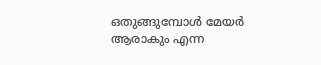ഒതുങ്ങുമ്പോള്‍ മേയര്‍ ആരാകും എന്ന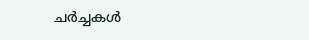ചര്‍ച്ചകള്‍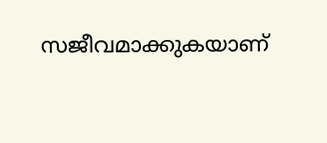സജീവമാക്കുകയാണ്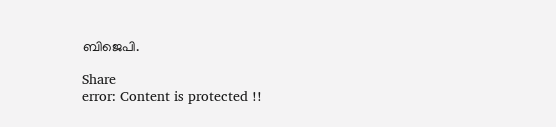ബിജെപി.

Share
error: Content is protected !!